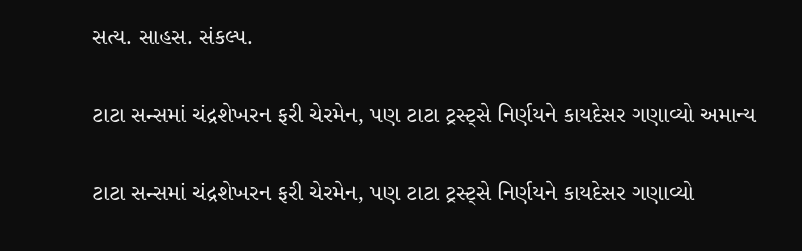સત્ય. સાહસ. સંકલ્પ.

ટાટા સન્સમાં ચંદ્રશેખરન ફરી ચેરમેન, પણ ટાટા ટ્રસ્ટ્સે નિર્ણયને કાયદેસર ગણાવ્યો અમાન્ય

ટાટા સન્સમાં ચંદ્રશેખરન ફરી ચેરમેન, પણ ટાટા ટ્રસ્ટ્સે નિર્ણયને કાયદેસર ગણાવ્યો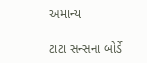અમાન્ય

ટાટા સન્સના બોર્ડે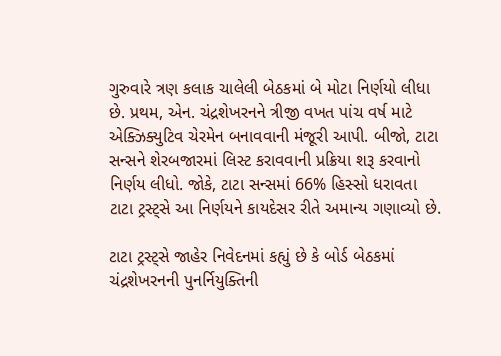ગુરુવારે ત્રણ કલાક ચાલેલી બેઠકમાં બે મોટા નિર્ણયો લીધા છે. પ્રથમ, એન. ચંદ્રશેખરનને ત્રીજી વખત પાંચ વર્ષ માટે એક્ઝિક્યુટિવ ચેરમેન બનાવવાની મંજૂરી આપી. બીજો, ટાટા સન્સને શેરબજારમાં લિસ્ટ કરાવવાની પ્રક્રિયા શરૂ કરવાનો નિર્ણય લીધો. જોકે, ટાટા સન્સમાં 66% હિસ્સો ધરાવતા ટાટા ટ્રસ્ટ્સે આ નિર્ણયને કાયદેસર રીતે અમાન્ય ગણાવ્યો છે.

ટાટા ટ્રસ્ટ્સે જાહેર નિવેદનમાં કહ્યું છે કે બોર્ડ બેઠકમાં ચંદ્રશેખરનની પુનર્નિયુક્તિની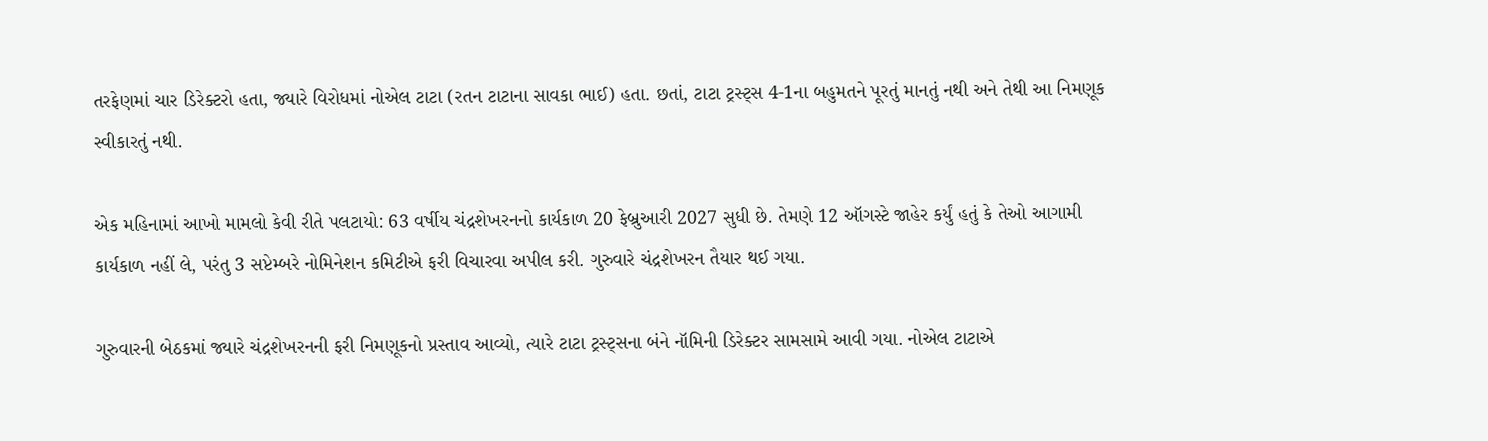તરફેણમાં ચાર ડિરેક્ટરો હતા, જ્યારે વિરોધમાં નોએલ ટાટા (રતન ટાટાના સાવકા ભાઈ) હતા. છતાં, ટાટા ટ્રસ્ટ્સ 4-1ના બહુમતને પૂરતું માનતું નથી અને તેથી આ નિમણૂક સ્વીકારતું નથી.

એક મહિનામાં આખો મામલો કેવી રીતે પલટાયો: 63 વર્ષીય ચંદ્રશેખરનનો કાર્યકાળ 20 ફેબ્રુઆરી 2027 સુધી છે. તેમણે 12 ઑગસ્ટે જાહેર કર્યું હતું કે તેઓ આગામી કાર્યકાળ નહીં લે, પરંતુ 3 સપ્ટેમ્બરે નોમિનેશન કમિટીએ ફરી વિચારવા અપીલ કરી. ગુરુવારે ચંદ્રશેખરન તૈયાર થઈ ગયા.

ગુરુવારની બેઠકમાં જ્યારે ચંદ્રશેખરનની ફરી નિમણૂકનો પ્રસ્તાવ આવ્યો, ત્યારે ટાટા ટ્રસ્ટ્સના બંને નૉમિની ડિરેક્ટર સામસામે આવી ગયા. નોએલ ટાટાએ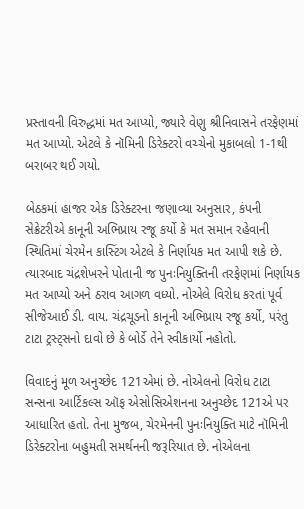પ્રસ્તાવની વિરુદ્ધમાં મત આપ્યો, જ્યારે વેણુ શ્રીનિવાસને તરફેણમાં મત આપ્યો. એટલે કે નૉમિની ડિરેક્ટરો વચ્ચેનો મુકાબલો 1-1થી બરાબર થઈ ગયો.

બેઠકમાં હાજર એક ડિરેક્ટરના જણાવ્યા અનુસાર, કંપની સેક્રેટરીએ કાનૂની અભિપ્રાય રજૂ કર્યો કે મત સમાન રહેવાની સ્થિતિમાં ચેરમેન કાસ્ટિંગ એટલે કે નિર્ણાયક મત આપી શકે છે. ત્યારબાદ ચંદ્રશેખરને પોતાની જ પુનઃનિયુક્તિની તરફેણમાં નિર્ણાયક મત આપ્યો અને ઠરાવ આગળ વધ્યો. નોએલે વિરોધ કરતાં પૂર્વ સીજેઆઈ ડી. વાય. ચંદ્રચૂડનો કાનૂની અભિપ્રાય રજૂ કર્યો, પરંતુ ટાટા ટ્રસ્ટ્સનો દાવો છે કે બોર્ડે તેને સ્વીકાર્યો નહોતો.

વિવાદનું મૂળ અનુચ્છેદ 121એમાં છે. નોએલનો વિરોધ ટાટા સન્સના આર્ટિકલ્સ ઑફ એસોસિએશનના અનુચ્છેદ 121એ પર આધારિત હતો. તેના મુજબ, ચેરમેનની પુનઃનિયુક્તિ માટે નૉમિની ડિરેક્ટરોના બહુમતી સમર્થનની જરૂરિયાત છે. નોએલના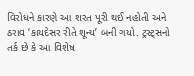વિરોધને કારણે આ શરત પૂરી થઈ નહોતી અને ઠરાવ ‘કાયદેસર રીતે શૂન્ય’ બની ગયો. ટ્રસ્ટ્સનો તર્ક છે કે આ વિશેષ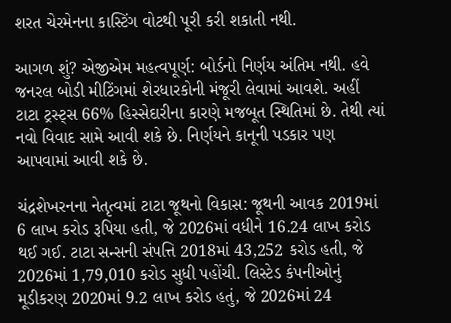શરત ચેરમેનના કાસ્ટિંગ વોટથી પૂરી કરી શકાતી નથી.

આગળ શું? એજીએમ મહત્વપૂર્ણ: બોર્ડનો નિર્ણય અંતિમ નથી. હવે જનરલ બોડી મીટિંગમાં શેરધારકોની મંજૂરી લેવામાં આવશે. અહીં ટાટા ટ્રસ્ટ્સ 66% હિસ્સેદારીના કારણે મજબૂત સ્થિતિમાં છે. તેથી ત્યાં નવો વિવાદ સામે આવી શકે છે. નિર્ણયને કાનૂની પડકાર પણ આપવામાં આવી શકે છે.

ચંદ્રશેખરનના નેતૃત્વમાં ટાટા જૂથનો વિકાસ: જૂથની આવક 2019માં 6 લાખ કરોડ રૂપિયા હતી, જે 2026માં વધીને 16.24 લાખ કરોડ થઈ ગઈ. ટાટા સન્સની સંપત્તિ 2018માં 43,252 કરોડ હતી, જે 2026માં 1,79,010 કરોડ સુધી પહોંચી. લિસ્ટેડ કંપનીઓનું મૂડીકરણ 2020માં 9.2 લાખ કરોડ હતું, જે 2026માં 24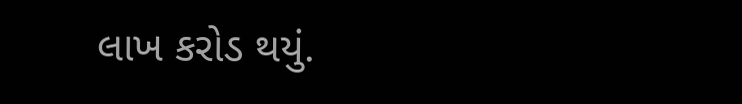લાખ કરોડ થયું.